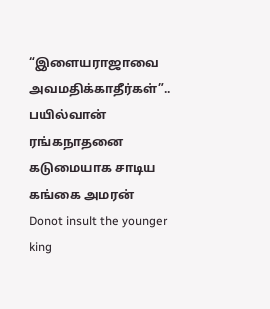“இளையராஜாவை அவமதிக்காதீர்கள்”.. பயில்வான் ரங்கநாதனை கடுமையாக சாடிய கங்கை அமரன்
Donot insult the younger king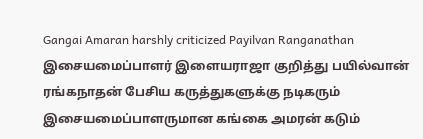Gangai Amaran harshly criticized Payilvan Ranganathan
இசையமைப்பாளர் இளையராஜா குறித்து பயில்வான் ரங்கநாதன் பேசிய கருத்துகளுக்கு நடிகரும் இசையமைப்பாளருமான கங்கை அமரன் கடும்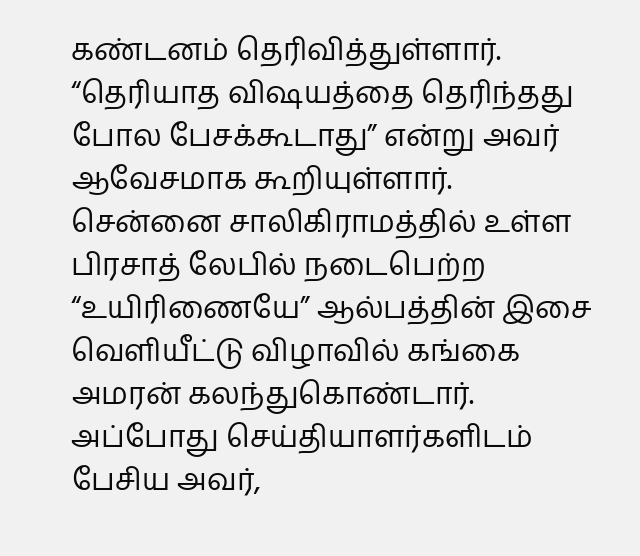கண்டனம் தெரிவித்துள்ளார். “தெரியாத விஷயத்தை தெரிந்தது போல பேசக்கூடாது” என்று அவர் ஆவேசமாக கூறியுள்ளார்.
சென்னை சாலிகிராமத்தில் உள்ள பிரசாத் லேபில் நடைபெற்ற “உயிரிணையே” ஆல்பத்தின் இசை வெளியீட்டு விழாவில் கங்கை அமரன் கலந்துகொண்டார். அப்போது செய்தியாளர்களிடம் பேசிய அவர்,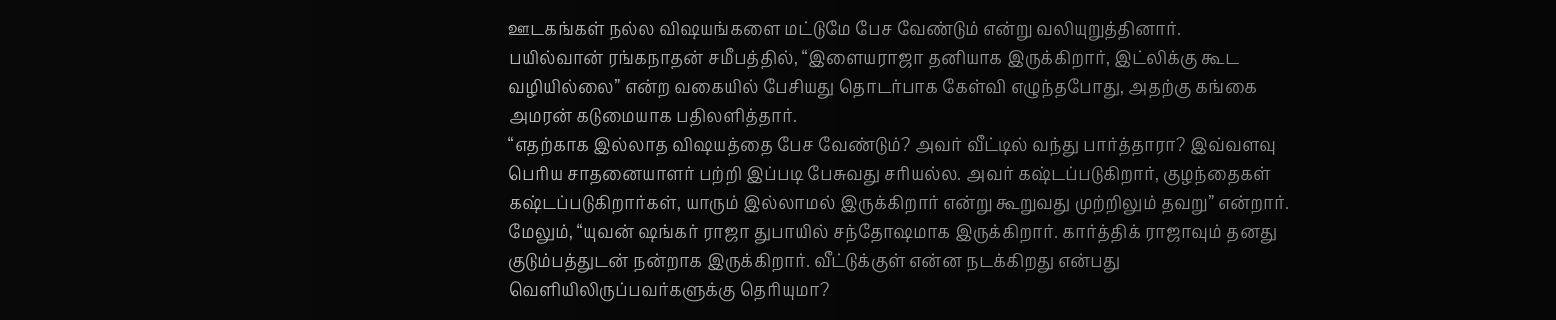ஊடகங்கள் நல்ல விஷயங்களை மட்டுமே பேச வேண்டும் என்று வலியுறுத்தினார்.
பயில்வான் ரங்கநாதன் சமீபத்தில், “இளையராஜா தனியாக இருக்கிறார், இட்லிக்கு கூட வழியில்லை” என்ற வகையில் பேசியது தொடர்பாக கேள்வி எழுந்தபோது, அதற்கு கங்கை அமரன் கடுமையாக பதிலளித்தார்.
“எதற்காக இல்லாத விஷயத்தை பேச வேண்டும்? அவர் வீட்டில் வந்து பார்த்தாரா? இவ்வளவு பெரிய சாதனையாளர் பற்றி இப்படி பேசுவது சரியல்ல. அவர் கஷ்டப்படுகிறார், குழந்தைகள் கஷ்டப்படுகிறார்கள், யாரும் இல்லாமல் இருக்கிறார் என்று கூறுவது முற்றிலும் தவறு” என்றார்.
மேலும், “யுவன் ஷங்கர் ராஜா துபாயில் சந்தோஷமாக இருக்கிறார். கார்த்திக் ராஜாவும் தனது குடும்பத்துடன் நன்றாக இருக்கிறார். வீட்டுக்குள் என்ன நடக்கிறது என்பது வெளியிலிருப்பவர்களுக்கு தெரியுமா?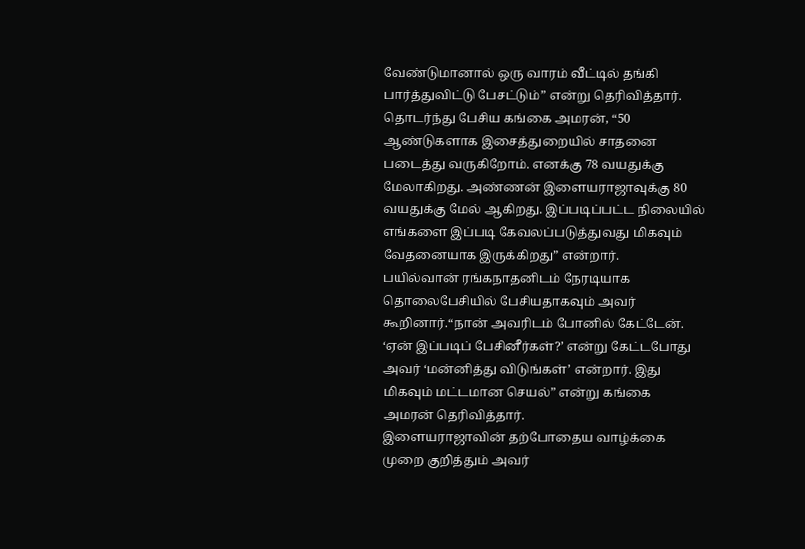வேண்டுமானால் ஒரு வாரம் வீட்டில் தங்கி பார்த்துவிட்டு பேசட்டும்” என்று தெரிவித்தார்.
தொடர்ந்து பேசிய கங்கை அமரன், “50 ஆண்டுகளாக இசைத்துறையில் சாதனை படைத்து வருகிறோம். எனக்கு 78 வயதுக்கு மேலாகிறது. அண்ணன் இளையராஜாவுக்கு 80 வயதுக்கு மேல் ஆகிறது. இப்படிப்பட்ட நிலையில் எங்களை இப்படி கேவலப்படுத்துவது மிகவும் வேதனையாக இருக்கிறது” என்றார்.
பயில்வான் ரங்கநாதனிடம் நேரடியாக தொலைபேசியில் பேசியதாகவும் அவர் கூறினார்.“நான் அவரிடம் போனில் கேட்டேன். ‘ஏன் இப்படிப் பேசினீர்கள்?’ என்று கேட்டபோது அவர் ‘மன்னித்து விடுங்கள்’ என்றார். இது மிகவும் மட்டமான செயல்” என்று கங்கை அமரன் தெரிவித்தார்.
இளையராஜாவின் தற்போதைய வாழ்க்கை முறை குறித்தும் அவர்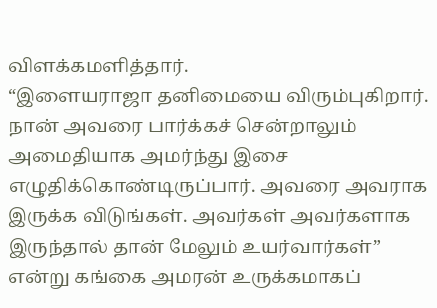விளக்கமளித்தார்.
“இளையராஜா தனிமையை விரும்புகிறார். நான் அவரை பார்க்கச் சென்றாலும் அமைதியாக அமர்ந்து இசை எழுதிக்கொண்டிருப்பார். அவரை அவராக இருக்க விடுங்கள். அவர்கள் அவர்களாக இருந்தால் தான் மேலும் உயர்வார்கள்” என்று கங்கை அமரன் உருக்கமாகப்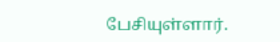பேசியுள்ளார்.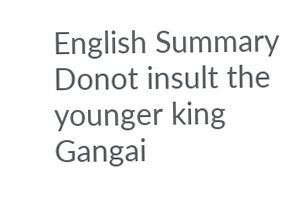English Summary
Donot insult the younger king Gangai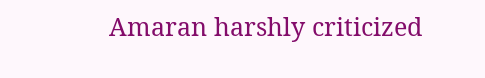Amaran harshly criticized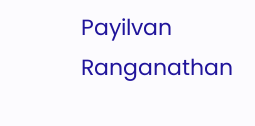Payilvan Ranganathan